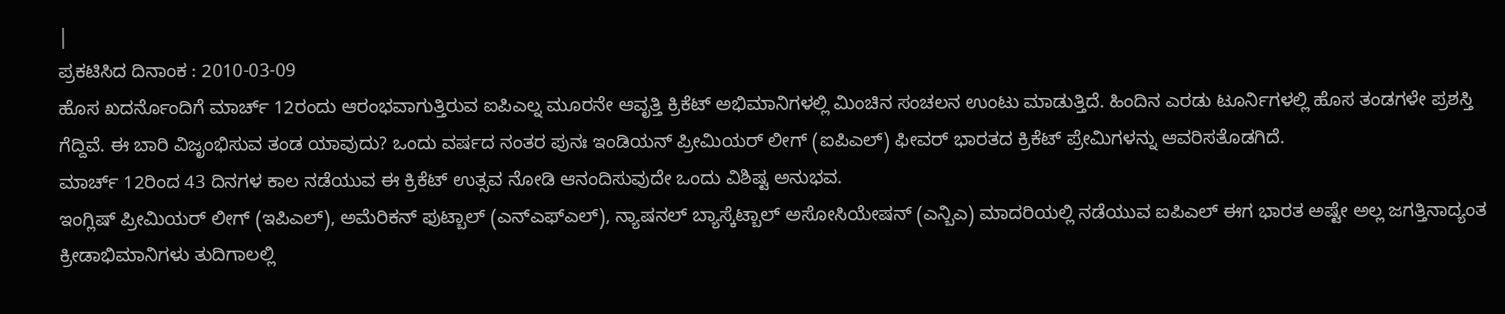|
ಪ್ರಕಟಿಸಿದ ದಿನಾಂಕ : 2010-03-09
ಹೊಸ ಖದರ್ನೊಂದಿಗೆ ಮಾರ್ಚ್ 12ರಂದು ಆರಂಭವಾಗುತ್ತಿರುವ ಐಪಿಎಲ್ನ ಮೂರನೇ ಆವೃತ್ತಿ ಕ್ರಿಕೆಟ್ ಅಭಿಮಾನಿಗಳಲ್ಲಿ ಮಿಂಚಿನ ಸಂಚಲನ ಉಂಟು ಮಾಡುತ್ತಿದೆ. ಹಿಂದಿನ ಎರಡು ಟೂರ್ನಿಗಳಲ್ಲಿ ಹೊಸ ತಂಡಗಳೇ ಪ್ರಶಸ್ತಿ ಗೆದ್ದಿವೆ. ಈ ಬಾರಿ ವಿಜೃಂಭಿಸುವ ತಂಡ ಯಾವುದು? ಒಂದು ವರ್ಷದ ನಂತರ ಪುನಃ ಇಂಡಿಯನ್ ಪ್ರೀಮಿಯರ್ ಲೀಗ್ (ಐಪಿಎಲ್) ಫೀವರ್ ಭಾರತದ ಕ್ರಿಕೆಟ್ ಪ್ರೇಮಿಗಳನ್ನು ಆವರಿಸತೊಡಗಿದೆ.
ಮಾರ್ಚ್ 12ರಿಂದ 43 ದಿನಗಳ ಕಾಲ ನಡೆಯುವ ಈ ಕ್ರಿಕೆಟ್ ಉತ್ಸವ ನೋಡಿ ಆನಂದಿಸುವುದೇ ಒಂದು ವಿಶಿಷ್ಟ ಅನುಭವ.
ಇಂಗ್ಲಿಷ್ ಪ್ರೀಮಿಯರ್ ಲೀಗ್ (ಇಪಿಎಲ್), ಅಮೆರಿಕನ್ ಫುಟ್ಬಾಲ್ (ಎನ್ಎಫ್ಎಲ್), ನ್ಯಾಷನಲ್ ಬ್ಯಾಸ್ಕೆಟ್ಬಾಲ್ ಅಸೋಸಿಯೇಷನ್ (ಎನ್ಬಿಎ) ಮಾದರಿಯಲ್ಲಿ ನಡೆಯುವ ಐಪಿಎಲ್ ಈಗ ಭಾರತ ಅಷ್ಟೇ ಅಲ್ಲ ಜಗತ್ತಿನಾದ್ಯಂತ ಕ್ರೀಡಾಭಿಮಾನಿಗಳು ತುದಿಗಾಲಲ್ಲಿ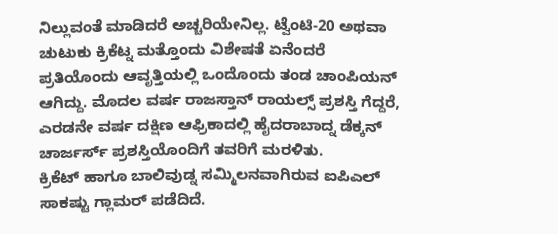ನಿಲ್ಲುವಂತೆ ಮಾಡಿದರೆ ಅಚ್ಚರಿಯೇನಿಲ್ಲ. ಟ್ವೆಂಟಿ-20 ಅಥವಾ ಚುಟುಕು ಕ್ರಿಕೆಟ್ನ ಮತ್ತೊಂದು ವಿಶೇಷತೆ ಏನೆಂದರೆ ಪ್ರತಿಯೊಂದು ಆವೃತ್ತಿಯಲ್ಲಿ ಒಂದೊಂದು ತಂಡ ಚಾಂಪಿಯನ್ ಆಗಿದ್ದು. ಮೊದಲ ವರ್ಷ ರಾಜಸ್ತಾನ್ ರಾಯಲ್ಸ್ ಪ್ರಶಸ್ತಿ ಗೆದ್ದರೆ, ಎರಡನೇ ವರ್ಷ ದಕ್ಷಿಣ ಆಫ್ರಿಕಾದಲ್ಲಿ ಹೈದರಾಬಾದ್ನ ಡೆಕ್ಕನ್ ಚಾರ್ಜರ್ಸ್ ಪ್ರಶಸ್ತಿಯೊಂದಿಗೆ ತವರಿಗೆ ಮರಳಿತು.
ಕ್ರಿಕೆಟ್ ಹಾಗೂ ಬಾಲಿವುಡ್ನ ಸಮ್ಮಿಲನವಾಗಿರುವ ಐಪಿಎಲ್ ಸಾಕಷ್ಟು ಗ್ಲಾಮರ್ ಪಡೆದಿದೆ.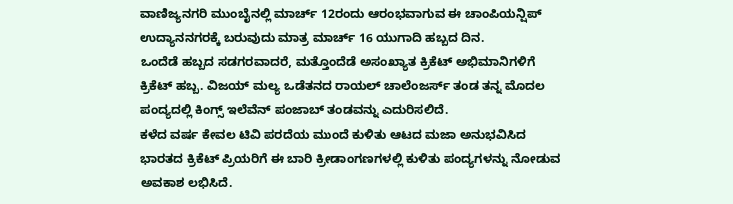ವಾಣಿಜ್ಯನಗರಿ ಮುಂಬೈನಲ್ಲಿ ಮಾರ್ಚ್ 12ರಂದು ಆರಂಭವಾಗುವ ಈ ಚಾಂಪಿಯನ್ಷಿಪ್ ಉದ್ಯಾನನಗರಕ್ಕೆ ಬರುವುದು ಮಾತ್ರ ಮಾರ್ಚ್ 16 ಯುಗಾದಿ ಹಬ್ಬದ ದಿನ.
ಒಂದೆಡೆ ಹಬ್ಬದ ಸಡಗರವಾದರೆ, ಮತ್ತೊಂದೆಡೆ ಅಸಂಖ್ಯಾತ ಕ್ರಿಕೆಟ್ ಅಭಿಮಾನಿಗಳಿಗೆ ಕ್ರಿಕೆಟ್ ಹಬ್ಬ. ವಿಜಯ್ ಮಲ್ಯ ಒಡೆತನದ ರಾಯಲ್ ಚಾಲೆಂಜರ್ಸ್ ತಂಡ ತನ್ನ ಮೊದಲ ಪಂದ್ಯದಲ್ಲಿ ಕಿಂಗ್ಸ್ ಇಲೆವೆನ್ ಪಂಜಾಬ್ ತಂಡವನ್ನು ಎದುರಿಸಲಿದೆ.
ಕಳೆದ ವರ್ಷ ಕೇವಲ ಟಿವಿ ಪರದೆಯ ಮುಂದೆ ಕುಳಿತು ಆಟದ ಮಜಾ ಅನುಭವಿಸಿದ ಭಾರತದ ಕ್ರಿಕೆಟ್ ಪ್ರಿಯರಿಗೆ ಈ ಬಾರಿ ಕ್ರೀಡಾಂಗಣಗಳಲ್ಲಿ ಕುಳಿತು ಪಂದ್ಯಗಳನ್ನು ನೋಡುವ ಅವಕಾಶ ಲಭಿಸಿದೆ.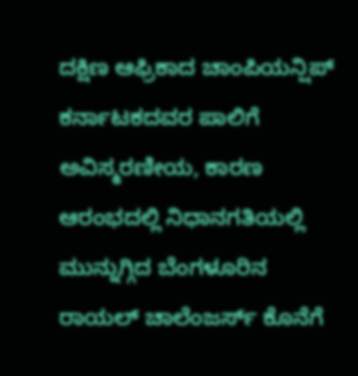ದಕ್ಷಿಣ ಆಫ್ರಿಕಾದ ಚಾಂಪಿಯನ್ಷಿಪ್ ಕರ್ನಾಟಕದವರ ಪಾಲಿಗೆ ಅವಿಸ್ಮರಣೀಯ, ಕಾರಣ ಆರಂಭದಲ್ಲಿ ನಿಧಾನಗತಿಯಲ್ಲಿ ಮುನ್ನುಗ್ಗಿದ ಬೆಂಗಳೂರಿನ ರಾಯಲ್ ಚಾಲೆಂಜರ್ಸ್ ಕೊನೆಗೆ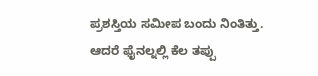ಪ್ರಶಸ್ತಿಯ ಸಮೀಪ ಬಂದು ನಿಂತಿತ್ತು.
ಆದರೆ ಫೈನಲ್ನಲ್ಲಿ ಕೆಲ ತಪ್ಪು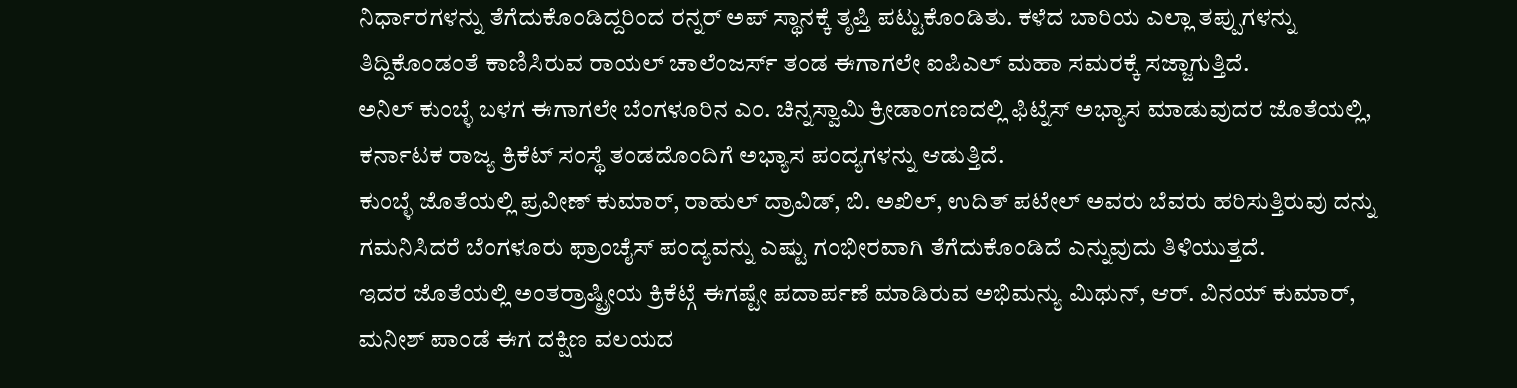ನಿರ್ಧಾರಗಳನ್ನು ತೆಗೆದುಕೊಂಡಿದ್ದರಿಂದ ರನ್ನರ್ ಅಪ್ ಸ್ಥಾನಕ್ಕೆ ತೃಪ್ತಿ ಪಟ್ಟುಕೊಂಡಿತು. ಕಳೆದ ಬಾರಿಯ ಎಲ್ಲಾ ತಪ್ಪುಗಳನ್ನು ತಿದ್ದಿಕೊಂಡಂತೆ ಕಾಣಿಸಿರುವ ರಾಯಲ್ ಚಾಲೆಂಜರ್ಸ್ ತಂಡ ಈಗಾಗಲೇ ಐಪಿಎಲ್ ಮಹಾ ಸಮರಕ್ಕೆ ಸಜ್ಜಾಗುತ್ತಿದೆ.
ಅನಿಲ್ ಕುಂಬ್ಳೆ ಬಳಗ ಈಗಾಗಲೇ ಬೆಂಗಳೂರಿನ ಎಂ. ಚಿನ್ನಸ್ವಾಮಿ ಕ್ರೀಡಾಂಗಣದಲ್ಲಿ ಫಿಟ್ನೆಸ್ ಅಭ್ಯಾಸ ಮಾಡುವುದರ ಜೊತೆಯಲ್ಲಿ, ಕರ್ನಾಟಕ ರಾಜ್ಯ ಕ್ರಿಕೆಟ್ ಸಂಸ್ಥೆ ತಂಡದೊಂದಿಗೆ ಅಭ್ಯಾಸ ಪಂದ್ಯಗಳನ್ನು ಆಡುತ್ತಿದೆ.
ಕುಂಬ್ಳೆ ಜೊತೆಯಲ್ಲಿ ಪ್ರವೀಣ್ ಕುಮಾರ್, ರಾಹುಲ್ ದ್ರಾವಿಡ್, ಬಿ. ಅಖಿಲ್, ಉದಿತ್ ಪಟೇಲ್ ಅವರು ಬೆವರು ಹರಿಸುತ್ತಿರುವು ದನ್ನು ಗಮನಿಸಿದರೆ ಬೆಂಗಳೂರು ಫ್ರಾಂಚೈಸ್ ಪಂದ್ಯವನ್ನು ಎಷ್ಟು ಗಂಭೀರವಾಗಿ ತೆಗೆದುಕೊಂಡಿದೆ ಎನ್ನುವುದು ತಿಳಿಯುತ್ತದೆ.
ಇದರ ಜೊತೆಯಲ್ಲಿ ಅಂತರ್ರಾಷ್ಟ್ರೀಯ ಕ್ರಿಕೆಟ್ಗೆ ಈಗಷ್ಟೇ ಪದಾರ್ಪಣೆ ಮಾಡಿರುವ ಅಭಿಮನ್ಯು ಮಿಥುನ್, ಆರ್. ವಿನಯ್ ಕುಮಾರ್, ಮನೀಶ್ ಪಾಂಡೆ ಈಗ ದಕ್ಷಿಣ ವಲಯದ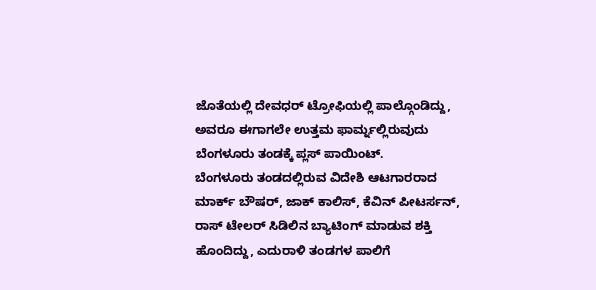ಜೊತೆಯಲ್ಲಿ ದೇವಧರ್ ಟ್ರೋಫಿಯಲ್ಲಿ ಪಾಲ್ಗೊಂಡಿದ್ದು, ಅವರೂ ಈಗಾಗಲೇ ಉತ್ತಮ ಫಾರ್ಮ್ನಲ್ಲಿರುವುದು ಬೆಂಗಳೂರು ತಂಡಕ್ಕೆ ಪ್ಲಸ್ ಪಾಯಿಂಟ್.
ಬೆಂಗಳೂರು ತಂಡದಲ್ಲಿರುವ ವಿದೇಶಿ ಆಟಗಾರರಾದ ಮಾರ್ಕ್ ಬೌಷರ್, ಜಾಕ್ ಕಾಲಿಸ್, ಕೆವಿನ್ ಪೀಟರ್ಸನ್, ರಾಸ್ ಟೇಲರ್ ಸಿಡಿಲಿನ ಬ್ಯಾಟಿಂಗ್ ಮಾಡುವ ಶಕ್ತಿ ಹೊಂದಿದ್ದು, ಎದುರಾಳಿ ತಂಡಗಳ ಪಾಲಿಗೆ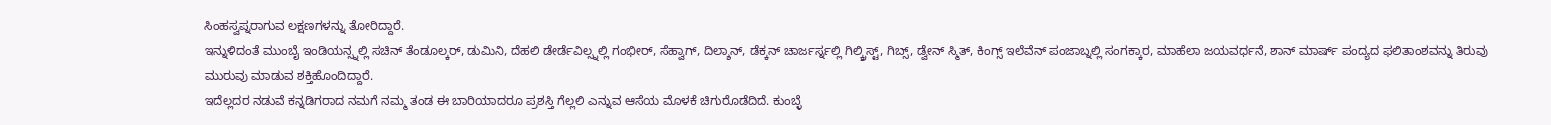ಸಿಂಹಸ್ವಪ್ನರಾಗುವ ಲಕ್ಷಣಗಳನ್ನು ತೋರಿದ್ದಾರೆ.
ಇನ್ನುಳಿದಂತೆ ಮುಂಬೈ ಇಂಡಿಯನ್ಸ್ನಲ್ಲಿ ಸಚಿನ್ ತೆಂಡೂಲ್ಕರ್, ಡುಮಿನಿ, ದೆಹಲಿ ಡೇರ್ಡೆವಿಲ್ಸ್ನಲ್ಲಿ ಗಂಭೀರ್, ಸೆಹ್ವಾಗ್, ದಿಲ್ಶಾನ್, ಡೆಕ್ಕನ್ ಚಾರ್ಜರ್ಸ್ನಲ್ಲಿ ಗಿಲ್ಕ್ರಿಸ್ಟ್, ಗಿಬ್ಸ್, ಡ್ವೇನ್ ಸ್ಮಿತ್, ಕಿಂಗ್ಸ್ ಇಲೆವೆನ್ ಪಂಜಾಬ್ನಲ್ಲಿ ಸಂಗಕ್ಕಾರ, ಮಾಹೆಲಾ ಜಯವರ್ಧನೆ, ಶಾನ್ ಮಾರ್ಷ್ ಪಂದ್ಯದ ಫಲಿತಾಂಶವನ್ನು ತಿರುವು ಮುರುವು ಮಾಡುವ ಶಕ್ತಿಹೊಂದಿದ್ದಾರೆ.
ಇದೆಲ್ಲದರ ನಡುವೆ ಕನ್ನಡಿಗರಾದ ನಮಗೆ ನಮ್ಮ ತಂಡ ಈ ಬಾರಿಯಾದರೂ ಪ್ರಶಸ್ತಿ ಗೆಲ್ಲಲಿ ಎನ್ನುವ ಆಸೆಯ ಮೊಳಕೆ ಚಿಗುರೊಡೆದಿದೆ. ಕುಂಬ್ಳೆ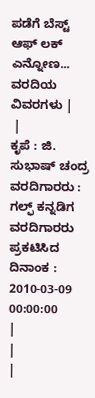ಪಡೆಗೆ ಬೆಸ್ಟ್ ಆಫ್ ಲಕ್ ಎನ್ನೋಣ...
ವರದಿಯ ವಿವರಗಳು |
 |
ಕೃಪೆ : ಜಿ. ಸುಭಾಷ್ ಚಂದ್ರ ವರದಿಗಾರರು : ಗಲ್ಫ್ ಕನ್ನಡಿಗ ವರದಿಗಾರರು
ಪ್ರಕಟಿಸಿದ ದಿನಾಂಕ : 2010-03-09 00:00:00
|
|
|